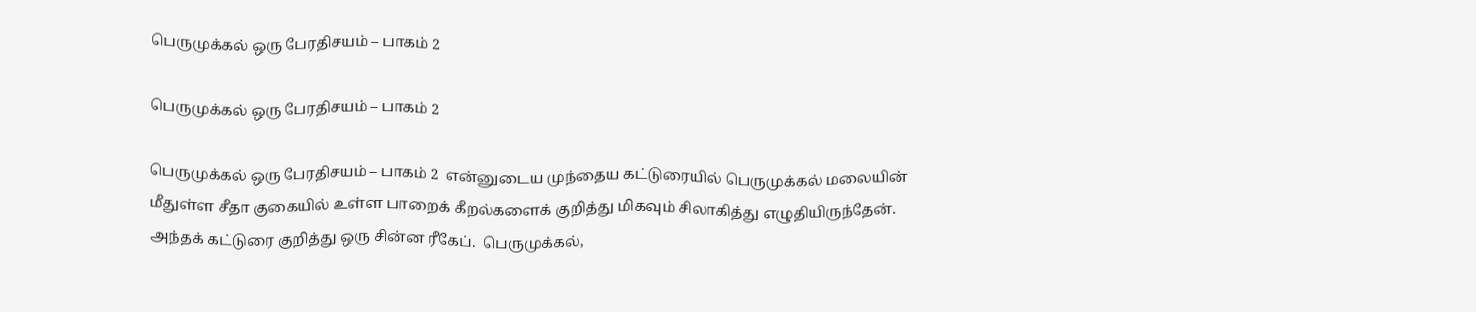பெருமுக்கல் ஒரு பேரதிசயம் – பாகம் 2

பெருமுக்கல் ஒரு பேரதிசயம் – பாகம் 2

பெருமுக்கல் ஒரு பேரதிசயம் – பாகம் 2  என்னுடைய முந்தைய கட்டுரையில் பெருமுக்கல் மலையின் மீதுள்ள சீதா குகையில் உள்ள பாறைக் கீறல்களைக் குறித்து மிகவும் சிலாகித்து எழுதியிருந்தேன். அந்தக் கட்டுரை குறித்து ஒரு சின்ன ரீகேப்.  பெருமுக்கல்,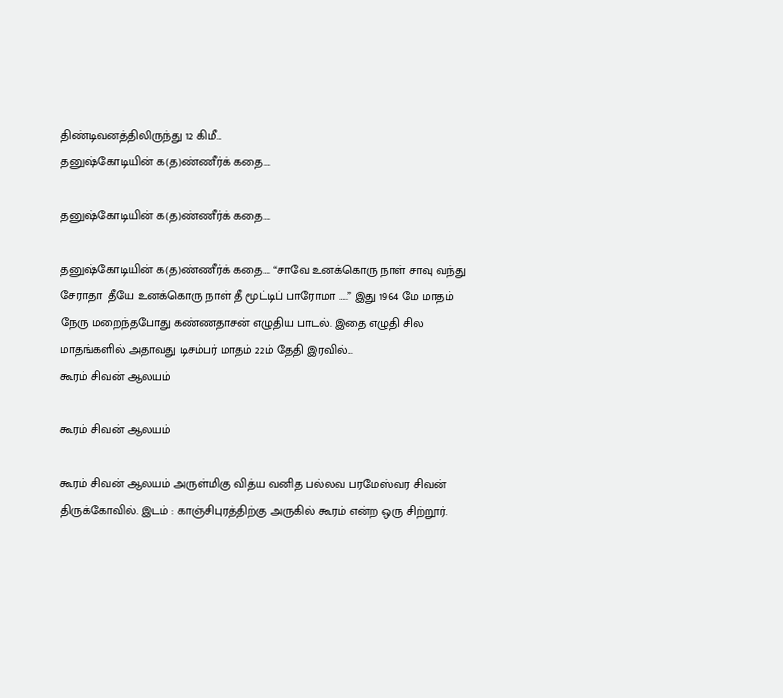திண்டிவனத்திலிருந்து 12 கிமீ...
தனுஷ்கோடியின் க(த)ண்ணீர்க் கதை….

தனுஷ்கோடியின் க(த)ண்ணீர்க் கதை….

தனுஷ்கோடியின் க(த)ண்ணீர்க் கதை…. “சாவே உனக்கொரு நாள் சாவு வந்து சேராதா  தீயே உனக்கொரு நாள் தீ மூட்டிப் பாரோமா …..” இது 1964 மே மாதம் நேரு மறைந்தபோது கண்ணதாசன் எழுதிய பாடல். இதை எழுதி சில மாதங்களில் அதாவது டிசம்பர் மாதம் 22ம் தேதி இரவில்...
கூரம் சிவன் ஆலயம்

கூரம் சிவன் ஆலயம்

கூரம் சிவன் ஆலயம் அருள்மிகு வித்ய வனித பல்லவ பரமேஸ்வர சிவன் திருக்கோவில். இடம் : காஞ்சிபுரத்திற்கு அருகில் கூரம் என்ற ஒரு சிற்றூர்.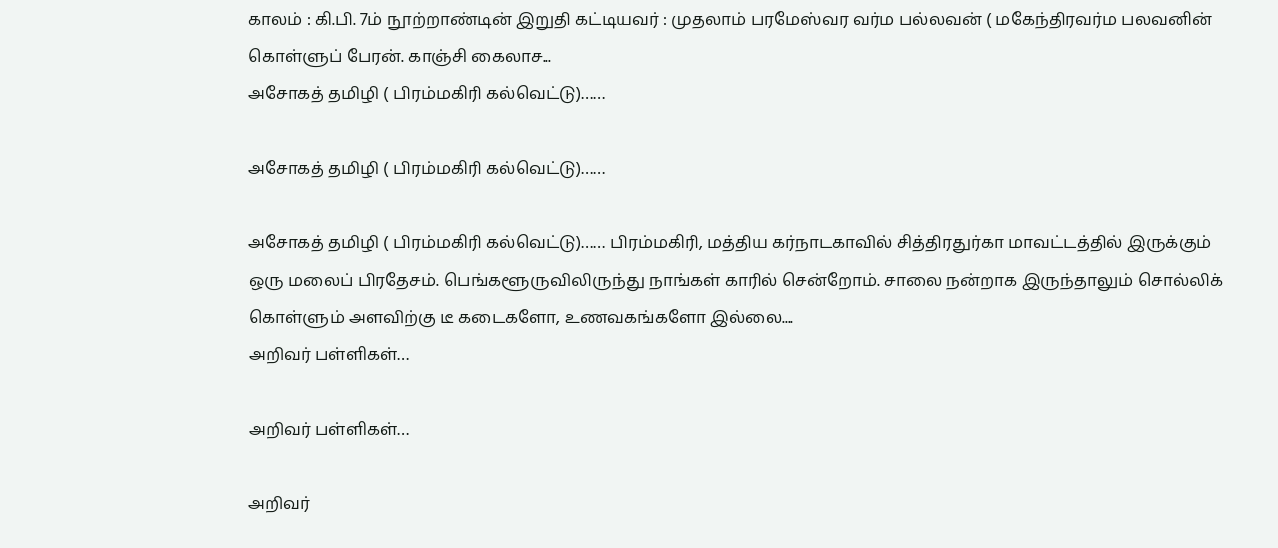காலம் : கி.பி. 7ம் நூற்றாண்டின் இறுதி கட்டியவர் : முதலாம் பரமேஸ்வர வர்ம பல்லவன் ( மகேந்திரவர்ம பலவனின் கொள்ளுப் பேரன். காஞ்சி கைலாச...
அசோகத் தமிழி ( பிரம்மகிரி கல்வெட்டு)……

அசோகத் தமிழி ( பிரம்மகிரி கல்வெட்டு)……

அசோகத் தமிழி ( பிரம்மகிரி கல்வெட்டு)…… பிரம்மகிரி, மத்திய கர்நாடகாவில் சித்திரதுர்கா மாவட்டத்தில் இருக்கும் ஒரு மலைப் பிரதேசம். பெங்களூருவிலிருந்து நாங்கள் காரில் சென்றோம். சாலை நன்றாக இருந்தாலும் சொல்லிக் கொள்ளும் அளவிற்கு டீ கடைகளோ, உணவகங்களோ இல்லை....
அறிவர் பள்ளிகள்…

அறிவர் பள்ளிகள்…

அறிவர்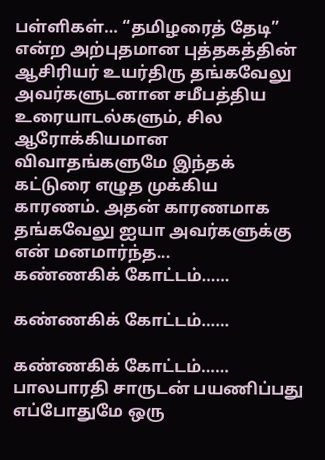பள்ளிகள்… “தமிழரைத் தேடி” என்ற அற்புதமான புத்தகத்தின் ஆசிரியர் உயர்திரு தங்கவேலு அவர்களுடனான சமீபத்திய உரையாடல்களும், சில ஆரோக்கியமான விவாதங்களுமே இந்தக் கட்டுரை எழுத முக்கிய காரணம். அதன் காரணமாக தங்கவேலு ஐயா அவர்களுக்கு என் மனமார்ந்த...
கண்ணகிக் கோட்டம்……

கண்ணகிக் கோட்டம்……

கண்ணகிக் கோட்டம்…… பாலபாரதி சாருடன் பயணிப்பது எப்போதுமே ஒரு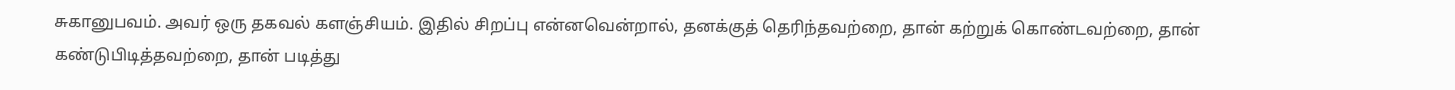சுகானுபவம். அவர் ஒரு தகவல் களஞ்சியம். இதில் சிறப்பு என்னவென்றால், தனக்குத் தெரிந்தவற்றை, தான் கற்றுக் கொண்டவற்றை, தான் கண்டுபிடித்தவற்றை, தான் படித்து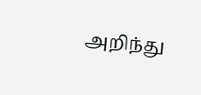அறிந்து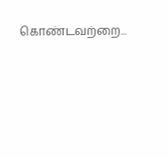கொண்டவற்றை...